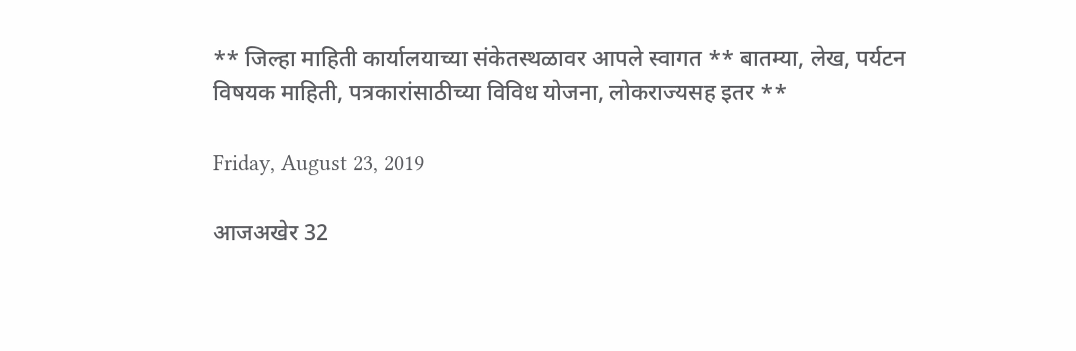** जिल्हा माहिती कार्यालयाच्या संकेतस्थळावर आपले स्वागत ** बातम्या, लेख, पर्यटन विषयक माहिती, पत्रकारांसाठीच्या विविध योजना, लोकराज्यसह इतर **

Friday, August 23, 2019

आजअखेर 32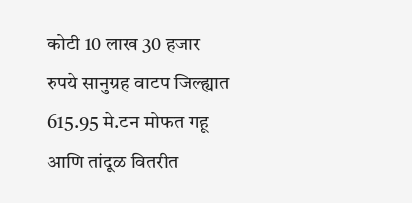कोटी 10 लाख 30 हजार रुपये सानुग्रह वाटप जिल्ह्यात 615.95 मे.टन मोफत गहू आणि तांदूळ वितरीत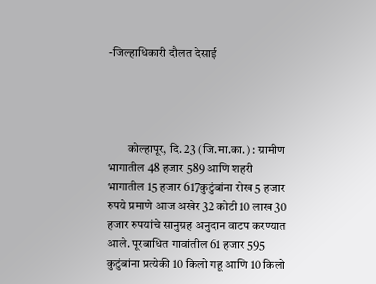-जिल्हाधिकारी दौलत देसाई




        कोल्हापूर, दि. 23 (जि.मा.का.) : ग्रामीण भागातील 48 हजार 589 आणि शहरी भागातील 15 हजार 617कुटुंबांना रोख 5 हजार रुपये प्रमाणे आज अखेर 32 कोटी 10 लाख 30 हजार रुपयांचे सानुग्रह अनुदान वाटप करण्यात आले. पूरबाधित गावांतील 61 हजार 595 कुटुंबांना प्रत्येकी 10 किलो गहू आणि 10 किलो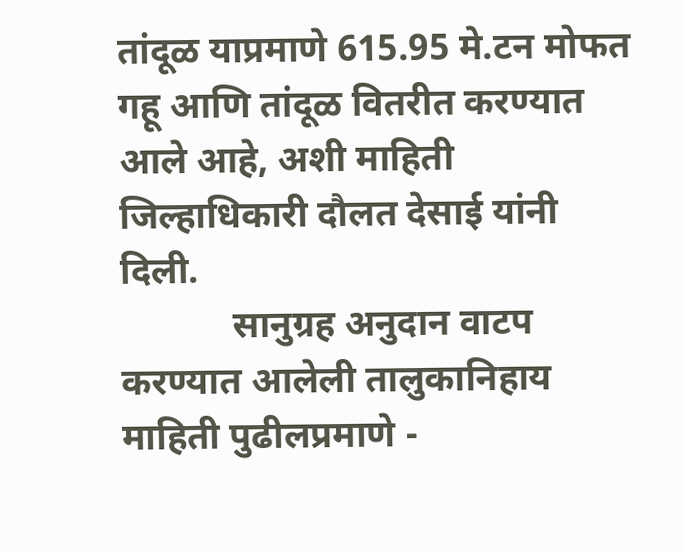तांदूळ याप्रमाणे 615.95 मे.टन मोफत गहू आणि तांदूळ वितरीत करण्यात आले आहे, अशी माहिती जिल्हाधिकारी दौलत देसाई यांनी दिली.
            सानुग्रह अनुदान वाटप करण्यात आलेली तालुकानिहाय माहिती पुढीलप्रमाणे -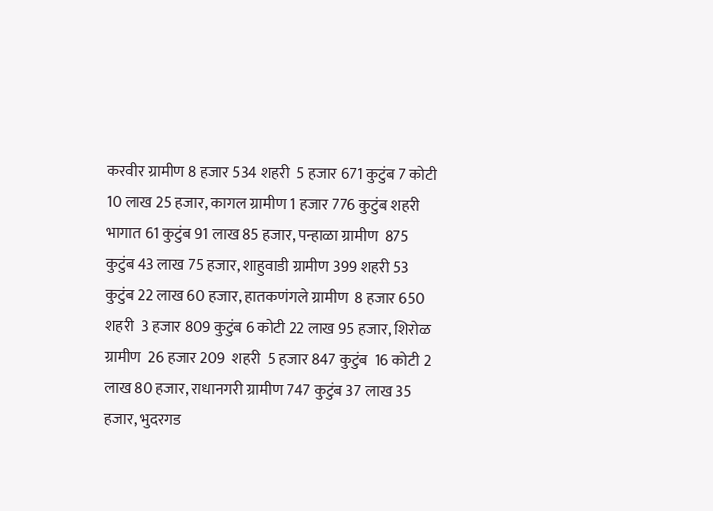करवीर ग्रामीण 8 हजार 534 शहरी  5 हजार 671 कुटुंब 7 कोटी 10 लाख 25 हजार, कागल ग्रामीण 1 हजार 776 कुटुंब शहरी भागात 61 कुटुंब 91 लाख 85 हजार, पन्हाळा ग्रामीण  875 कुटुंब 43 लाख 75 हजार, शाहुवाडी ग्रामीण 399 शहरी 53 कुटुंब 22 लाख 60 हजार, हातकणंगले ग्रामीण  8 हजार 650 शहरी  3 हजार 809 कुटुंब 6 कोटी 22 लाख 95 हजार, शिरोळ ग्रामीण  26 हजार 209  शहरी  5 हजार 847 कुटुंब  16 कोटी 2 लाख 80 हजार, राधानगरी ग्रामीण 747 कुटुंब 37 लाख 35 हजार, भुदरगड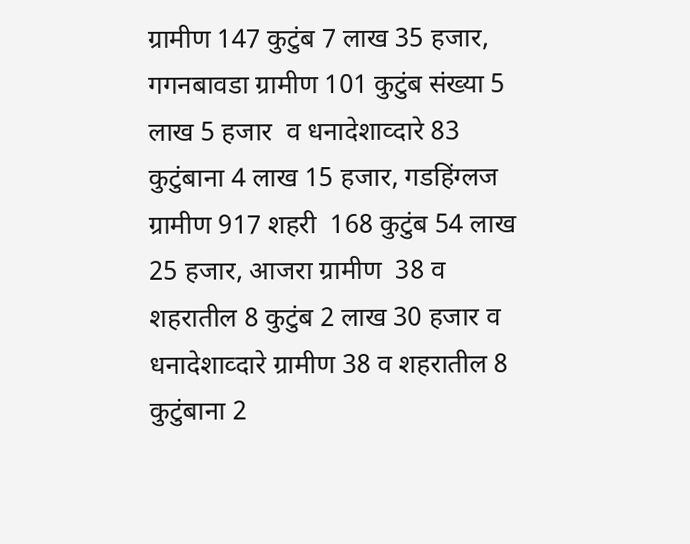ग्रामीण 147 कुटुंब 7 लाख 35 हजार, गगनबावडा ग्रामीण 101 कुटुंब संख्या 5 लाख 5 हजार  व धनादेशाव्दारे 83 कुटुंबाना 4 लाख 15 हजार, गडहिंग्लज ग्रामीण 917 शहरी  168 कुटुंब 54 लाख 25 हजार, आजरा ग्रामीण  38 व शहरातील 8 कुटुंब 2 लाख 30 हजार व धनादेशाव्दारे ग्रामीण 38 व शहरातील 8 कुटुंबाना 2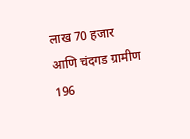लाख 70 हजार आणि चंदगड ग्रामीण 196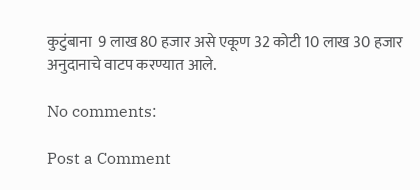कुटुंबाना  9 लाख 80 हजार असे एकूण 32 कोटी 10 लाख 30 हजार अनुदानाचे वाटप करण्यात आले.

No comments:

Post a Comment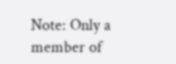Note: Only a member of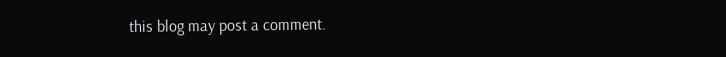this blog may post a comment.